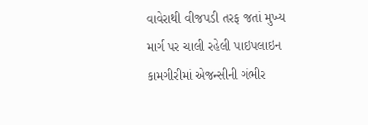વાવેરાથી વીજપડી તરફ જતાં મુખ્ય માર્ગ પર ચાલી રહેલી પાઇપલાઇન કામગીરીમાં એજન્સીની ગંભીર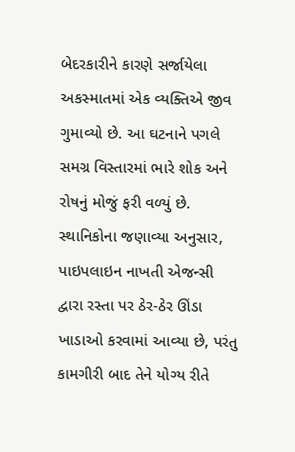બેદરકારીને કારણે સર્જાયેલા અકસ્માતમાં એક વ્યક્તિએ જીવ ગુમાવ્યો છે. આ ઘટનાને પગલે સમગ્ર વિસ્તારમાં ભારે શોક અને રોષનું મોજું ફરી વળ્યું છે. સ્થાનિકોના જણાવ્યા અનુસાર, પાઇપલાઇન નાખતી એજન્સી દ્વારા રસ્તા પર ઠેર-ઠેર ઊંડા ખાડાઓ કરવામાં આવ્યા છે, પરંતુ કામગીરી બાદ તેને યોગ્ય રીતે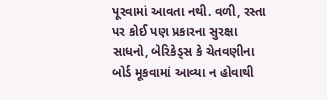પૂરવામાં આવતા નથી. વળી, રસ્તા પર કોઈ પણ પ્રકારના સુરક્ષા સાધનો, બેરિકેડ્સ કે ચેતવણીના બોર્ડ મૂકવામાં આવ્યા ન હોવાથી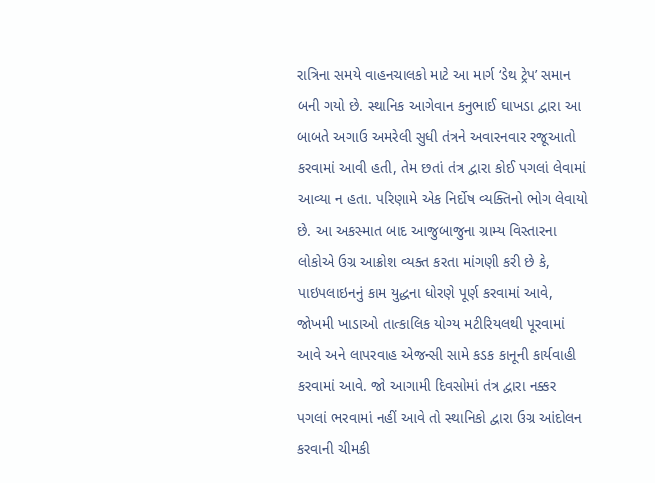રાત્રિના સમયે વાહનચાલકો માટે આ માર્ગ ‘ડેથ ટ્રેપ’ સમાન બની ગયો છે. સ્થાનિક આગેવાન કનુભાઈ ઘાખડા દ્વારા આ બાબતે અગાઉ અમરેલી સુધી તંત્રને અવારનવાર રજૂઆતો કરવામાં આવી હતી, તેમ છતાં તંત્ર દ્વારા કોઈ પગલાં લેવામાં આવ્યા ન હતા. પરિણામે એક નિર્દોષ વ્યક્તિનો ભોગ લેવાયો છે. આ અકસ્માત બાદ આજુબાજુના ગ્રામ્ય વિસ્તારના લોકોએ ઉગ્ર આક્રોશ વ્યક્ત કરતા માંગણી કરી છે કે, પાઇપલાઇનનું કામ યુદ્ધના ધોરણે પૂર્ણ કરવામાં આવે, જોખમી ખાડાઓ તાત્કાલિક યોગ્ય મટીરિયલથી પૂરવામાં આવે અને લાપરવાહ એજન્સી સામે કડક કાનૂની કાર્યવાહી કરવામાં આવે. જો આગામી દિવસોમાં તંત્ર દ્વારા નક્કર પગલાં ભરવામાં નહીં આવે તો સ્થાનિકો દ્વારા ઉગ્ર આંદોલન કરવાની ચીમકી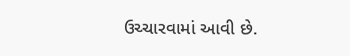ઉચ્ચારવામાં આવી છે.